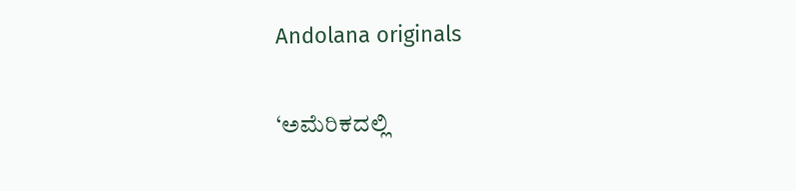Andolana originals

‘ಅಮೆರಿಕದಲ್ಲಿ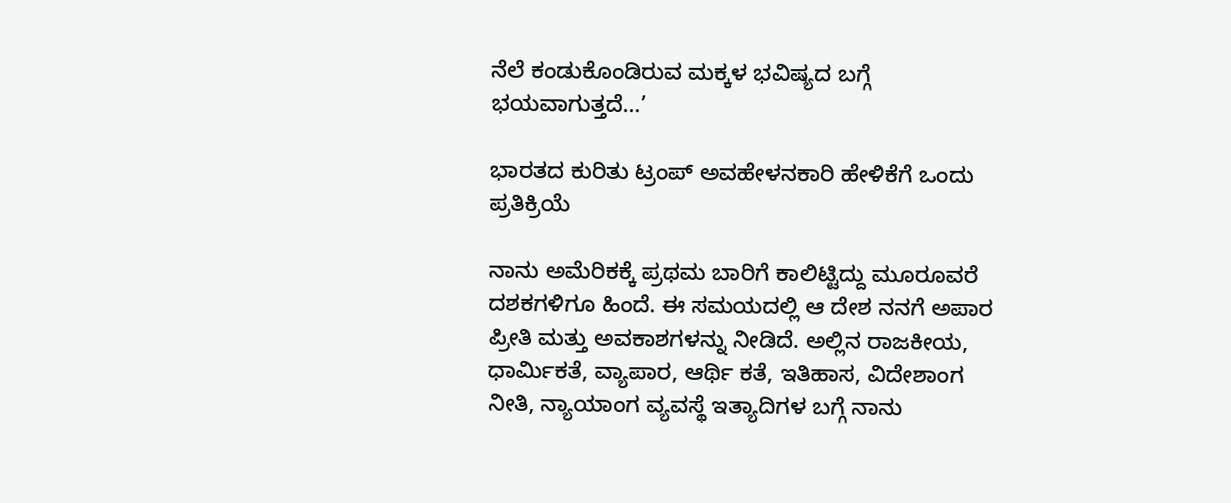ನೆಲೆ ಕಂಡುಕೊಂಡಿರುವ ಮಕ್ಕಳ ಭವಿಷ್ಯದ ಬಗ್ಗೆ ಭಯವಾಗುತ್ತದೆ…’

ಭಾರತದ ಕುರಿತು ಟ್ರಂಪ್ ಅವಹೇಳನಕಾರಿ ಹೇಳಿಕೆಗೆ ಒಂದು ಪ್ರತಿಕ್ರಿಯೆ

ನಾನು ಅಮೆರಿಕಕ್ಕೆ ಪ್ರಥಮ ಬಾರಿಗೆ ಕಾಲಿಟ್ಟಿದ್ದು ಮೂರೂವರೆ ದಶಕಗಳಿಗೂ ಹಿಂದೆ. ಈ ಸಮಯದಲ್ಲಿ ಆ ದೇಶ ನನಗೆ ಅಪಾರ ಪ್ರೀತಿ ಮತ್ತು ಅವಕಾಶಗಳನ್ನು ನೀಡಿದೆ. ಅಲ್ಲಿನ ರಾಜಕೀಯ, ಧಾರ್ಮಿಕತೆ, ವ್ಯಾಪಾರ, ಆರ್ಥಿ ಕತೆ, ಇತಿಹಾಸ, ವಿದೇಶಾಂಗ ನೀತಿ, ನ್ಯಾಯಾಂಗ ವ್ಯವಸ್ಥೆ ಇತ್ಯಾದಿಗಳ ಬಗ್ಗೆ ನಾನು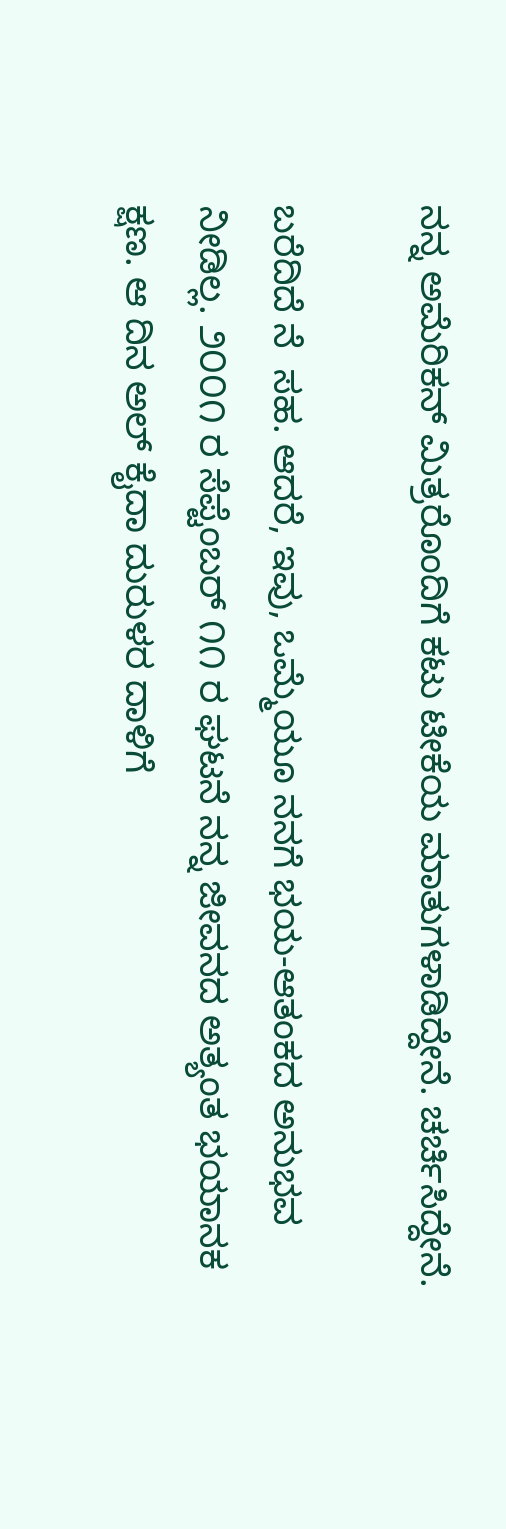ನನ್ನ ಅಮೆರಿಕನ್ ಮಿತ್ರರೊಂದಿಗೆ ಕಟು ಟೀಕೆಯ ಮಾತುಗಳಾಡಿದ್ದೇನೆ. ಚರ್ಚಿಸಿದ್ದೇನೆ.

ಬರೆದಿದೆ ನೆ  ಸಹ. ಆದರೆ, ಇವು, ಒಮ್ಮೆಯೂ ನನಗೆ ಭಯ-ಆತಂಕದ ಅನುಭವ ನೀಡಿಲ್ಲ. ೨೦೦೧ ರ ಸೆಪ್ಟೆಂಬರ್ ೧೧ ರ ಘಟನೆ ನನ್ನ ಜೀವನದ ಅತ್ಯಂತ ಭಯಾನಕ ಕ್ಷಣ. ಆ ದಿನ ಅಲ್ ಕೈದಾ ದುರುಳರ ದಾಳಿಗೆ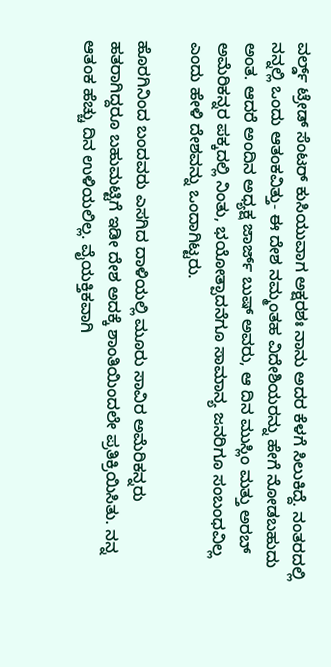ವರ್ಲ್ಡ್ ಟ್ರೇಡ್ ಸೆಂಟರ್ ಕುಸಿಯುವಾಗ ಅಕ್ಷರಶಃ ನಾನು ಅದರ ಕೆಳಗೆ ಸಿಲುಕಿದ್ದೆ. ನಂತರದಲ್ಲಿ ನನ್ನಲ್ಲಿ ಒಂದು ಆತಂಕವಿತ್ತು- ಈ ದೇಶ ನಮ್ಮಂತಹ ವಿದೇಶಿಯರನ್ನು ಹೇಗೆ ನೋಡಬಹುದು ಅಂತ. ಆದರೆ ಅಂದಿನ ಅಧ್ಯಕ್ಷ ಜಾರ್ಜ್ ಬುಷ್ ಅವರು, ಆ ದಿನ ಮುಸ್ಲಿಂ ಮತ್ತು ಅರಬ್ ಅಮೆರಿಕನ್ನರ ಪಕ್ಕದಲ್ಲಿ ನಿಂತು, ಭಯೋತ್ಪಾದನೆಗೂ ಸಾಮಾನ್ಯ ಜನರಿಗೂ ಸಂಬಂಧವಿಲ್ಲ ಎಂದು ಹೇಳಿ ದೇಶವನ್ನು ಒಂದಾಗಿಟ್ಟರು.

ಹೊರಗಿನಿಂದ ಬಂದವರು ಎಸಗಿದ ದಾಳಿಯಲ್ಲಿ ಮೂರು ಸಾವಿರ ಅಮೆರಿಕನ್ನರು ಹತರಾಗಿದ್ದರೂ ಬಹುಮಟ್ಟಿಗೆ ಇಡೀ ದೇಶ ಅದಕ್ಕೆ ಶಾಂತಿಯಿಂದಲೇ ಪ್ರತಿಕ್ರಿಯಿಸಿತು. ನನ್ನ ಆತಂಕ ಹೆಚ್ಚು ದಿನ ಉಳಿಯಲಿಲ್ಲ. ವೈಯಕ್ತಿಕವಾಗಿ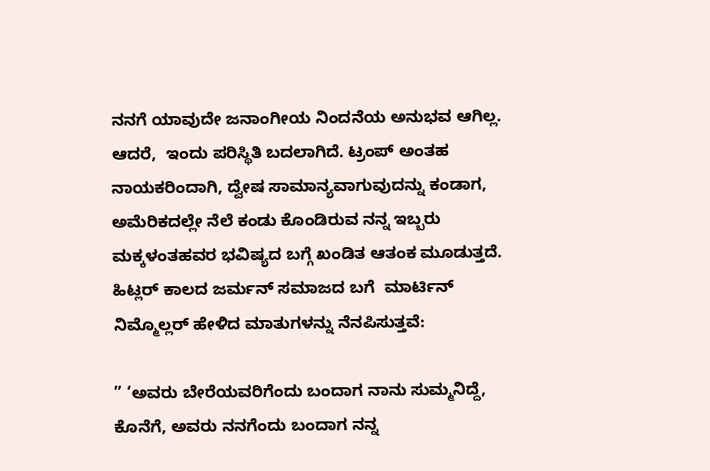ನನಗೆ ಯಾವುದೇ ಜನಾಂಗೀಯ ನಿಂದನೆಯ ಅನುಭವ ಆಗಿಲ್ಲ. ಆದರೆ,  ಇಂದು ಪರಿಸ್ಥಿತಿ ಬದಲಾಗಿದೆ. ಟ್ರಂಪ್ ಅಂತಹ ನಾಯಕರಿಂದಾಗಿ, ದ್ವೇಷ ಸಾಮಾನ್ಯವಾಗುವುದನ್ನು ಕಂಡಾಗ, ಅಮೆರಿಕದಲ್ಲೇ ನೆಲೆ ಕಂಡು ಕೊಂಡಿರುವ ನನ್ನ ಇಬ್ಬರು ಮಕ್ಕಳಂತಹವರ ಭವಿಷ್ಯದ ಬಗ್ಗೆ ಖಂಡಿತ ಆತಂಕ ಮೂಡುತ್ತದೆ.  ಹಿಟ್ಲರ್ ಕಾಲದ ಜರ್ಮನ್ ಸಮಾಜದ ಬಗೆ  ಮಾರ್ಟಿನ್ ನಿಮ್ಮೊಲ್ಲರ್ ಹೇಳಿದ ಮಾತುಗಳನ್ನು ನೆನಪಿಸುತ್ತವೆ:

” ‘ಅವರು ಬೇರೆಯವರಿಗೆಂದು ಬಂದಾಗ ನಾನು ಸುಮ್ಮನಿದ್ದೆ,  ಕೊನೆಗೆ, ಅವರು ನನಗೆಂದು ಬಂದಾಗ ನನ್ನ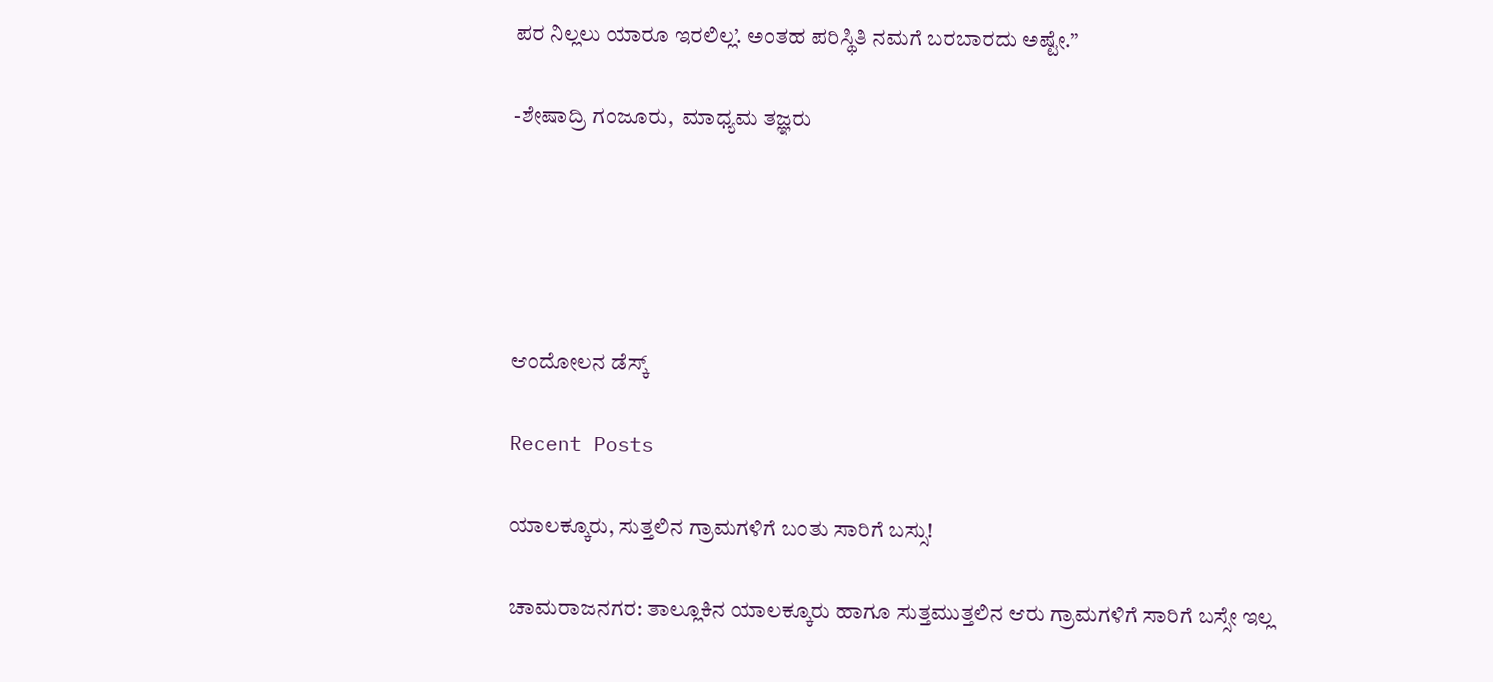ಪರ ನಿಲ್ಲಲು ಯಾರೂ ಇರಲಿಲ್ಲ’. ಅಂತಹ ಪರಿಸ್ಥಿತಿ ನಮಗೆ ಬರಬಾರದು ಅಷ್ಟೇ.”

-ಶೇಷಾದ್ರಿ ಗಂಜೂರು,  ಮಾಧ್ಯಮ ತಜ್ಞರು





ಆಂದೋಲನ ಡೆಸ್ಕ್

Recent Posts

ಯಾಲಕ್ಕೂರು, ಸುತ್ತಲಿನ ಗ್ರಾಮಗಳಿಗೆ ಬಂತು ಸಾರಿಗೆ ಬಸ್ಸು!

ಚಾಮರಾಜನಗರ: ತಾಲ್ಲೂಕಿನ ಯಾಲಕ್ಕೂರು ಹಾಗೂ ಸುತ್ತಮುತ್ತಲಿನ ಆರು ಗ್ರಾಮಗಳಿಗೆ ಸಾರಿಗೆ ಬಸ್ಸೇ ಇಲ್ಲ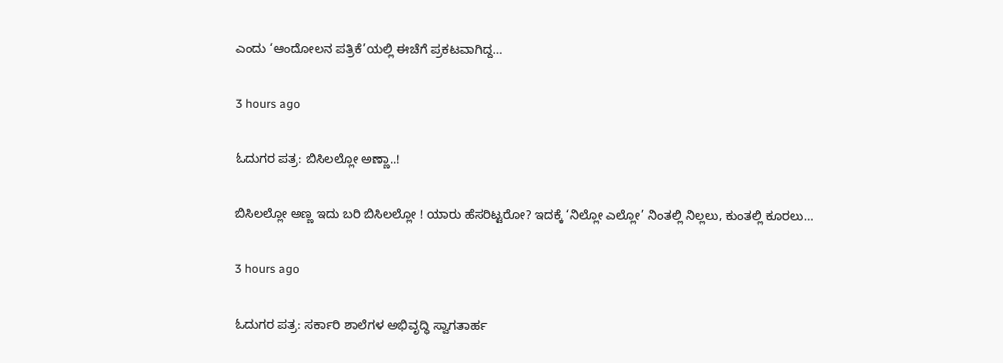ಎಂದು ‘ಆಂದೋಲನ ಪತ್ರಿಕೆ’ಯಲ್ಲಿ ಈಚೆಗೆ ಪ್ರಕಟವಾಗಿದ್ದ…

3 hours ago

ಓದುಗರ ಪತ್ರ: ಬಿಸಿಲಲ್ಲೋ ಅಣ್ಣಾ..!

ಬಿಸಿಲಲ್ಲೋ ಅಣ್ಣ ಇದು ಬರಿ ಬಿಸಿಲಲ್ಲೋ ! ಯಾರು ಹೆಸರಿಟ್ಟರೋ? ಇದಕ್ಕೆ ‘ನಿಲ್ಲೋ ಎಲ್ಲೋ’ ನಿಂತಲ್ಲಿ ನಿಲ್ಲಲು, ಕುಂತಲ್ಲಿ ಕೂರಲು…

3 hours ago

ಓದುಗರ ಪತ್ರ: ಸರ್ಕಾರಿ ಶಾಲೆಗಳ ಅಭಿವೃದ್ಧಿ ಸ್ವಾಗತಾರ್ಹ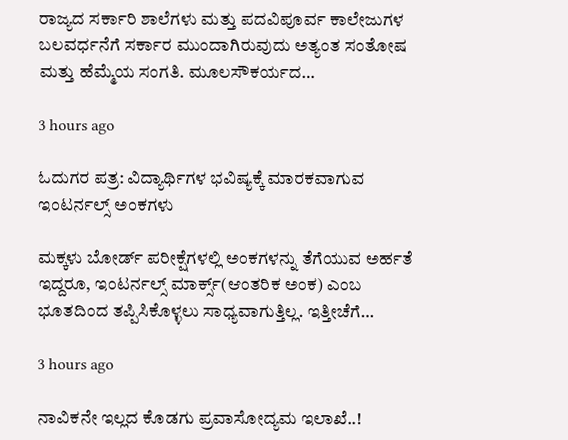ರಾಜ್ಯದ ಸರ್ಕಾರಿ ಶಾಲೆಗಳು ಮತ್ತು ಪದವಿಪೂರ್ವ ಕಾಲೇಜುಗಳ ಬಲವರ್ಧನೆಗೆ ಸರ್ಕಾರ ಮುಂದಾಗಿರುವುದು ಅತ್ಯಂತ ಸಂತೋಷ ಮತ್ತು ಹೆಮ್ಮೆಯ ಸಂಗತಿ. ಮೂಲಸೌಕರ್ಯದ…

3 hours ago

ಓದುಗರ ಪತ್ರ: ವಿದ್ಯಾರ್ಥಿಗಳ ಭವಿಷ್ಯಕ್ಕೆ ಮಾರಕವಾಗುವ ಇಂಟರ್ನಲ್ಸ್ ಅಂಕಗಳು

ಮಕ್ಕಳು ಬೋರ್ಡ್ ಪರೀಕ್ಷೆಗಳಲ್ಲಿ ಅಂಕಗಳನ್ನು ತೆಗೆಯುವ ಅರ್ಹತೆ ಇದ್ದರೂ, ಇಂಟರ್ನಲ್ಸ್ ಮಾರ್ಕ್ಸ್(ಆಂತರಿಕ ಅಂಕ) ಎಂಬ ಭೂತದಿಂದ ತಪ್ಪಿಸಿಕೊಳ್ಳಲು ಸಾಧ್ಯವಾಗುತ್ತಿಲ್ಲ. ಇತ್ತೀಚೆಗೆ…

3 hours ago

ನಾವಿಕನೇ ಇಲ್ಲದ ಕೊಡಗು ಪ್ರವಾಸೋದ್ಯಮ ಇಲಾಖೆ..!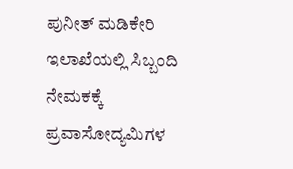ಪುನೀತ್ ಮಡಿಕೇರಿ ಇಲಾಖೆಯಲ್ಲಿ ಸಿಬ್ಬಂದಿ ನೇಮಕಕ್ಕೆ ಪ್ರವಾಸೋದ್ಯಮಿಗಳ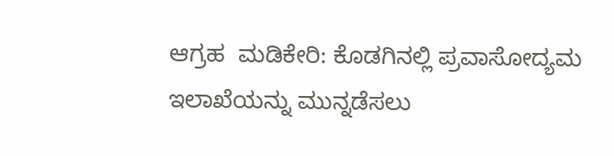ಆಗ್ರಹ  ಮಡಿಕೇರಿ: ಕೊಡಗಿನಲ್ಲಿ ಪ್ರವಾಸೋದ್ಯಮ ಇಲಾಖೆಯನ್ನು ಮುನ್ನಡೆಸಲು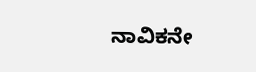ನಾವಿಕನೇ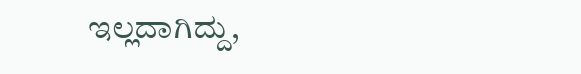ಇಲ್ಲದಾಗಿದ್ದು,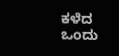ಕಳೆದ ಒಂದು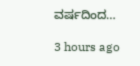ವರ್ಷದಿಂದ…

3 hours ago